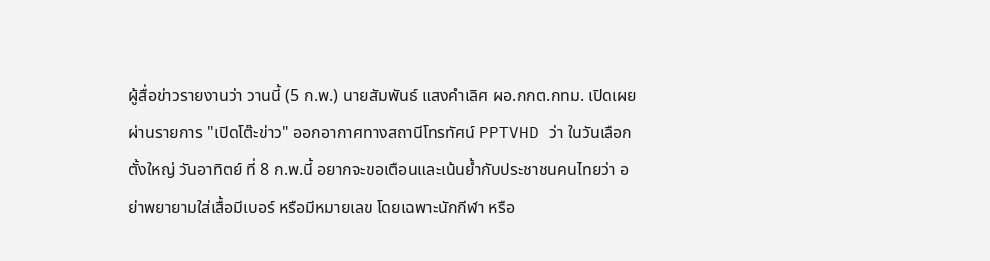ผู้สื่อข่าวรายงานว่า วานนี้ (5 ก.พ.) นายสัมพันธ์ แสงคำเลิศ ผอ.กกต.กทม. เปิดเผยผ่านรายการ "เปิดโต๊ะข่าว" ออกอากาศทางสถานีโทรทัศน์ PPTVHD ว่า ในวันเลือกตั้งใหญ่ วันอาทิตย์ ที่ 8 ก.พ.นี้ อยากจะขอเตือนและเน้นย้ำกับประชาชนคนไทยว่า อย่าพยายามใส่เสื้อมีเบอร์ หรือมีหมายเลข โดยเฉพาะนักกีฬา หรือ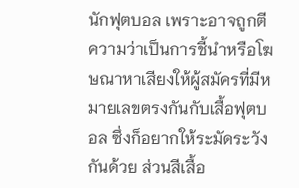นักฟุตบอล เพราะอาจถูกตีความว่าเป็นการชี้นำหรือโฆษณาหาเสียงให้ผู้สมัครที่มีหมายเลขตรงกันกับเสื้อฟุตบอล ซึ่งก็อยากให้ระมัดระวังกันด้วย ส่วนสีเสื้อ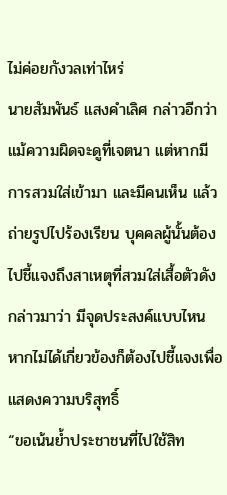ไม่ค่อยกังวลเท่าไหร่
นายสัมพันธ์ แสงคำเลิศ กล่าวอีกว่า แม้ความผิดจะดูที่เจตนา แต่หากมีการสวมใส่เข้ามา และมีคนเห็น แล้วถ่ายรูปไปร้องเรียน บุคคลผู้นั้นต้องไปชี้แจงถึงสาเหตุที่สวมใส่เสื้อตัวดังกล่าวมาว่า มีจุดประสงค์แบบไหน หากไม่ได้เกี่ยวข้องก็ต้องไปชี้แจงเพื่อแสดงความบริสุทธิ์
“ขอเน้นย้ำประชาชนที่ไปใช้สิท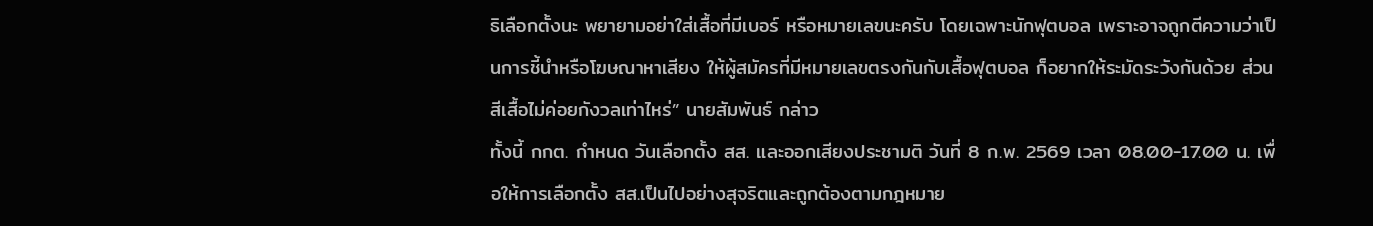ธิเลือกตั้งนะ พยายามอย่าใส่เสื้อที่มีเบอร์ หรือหมายเลขนะครับ โดยเฉพาะนักฟุตบอล เพราะอาจถูกตีความว่าเป็นการชี้นำหรือโฆษณาหาเสียง ให้ผู้สมัครที่มีหมายเลขตรงกันกับเสื้อฟุตบอล ก็อยากให้ระมัดระวังกันด้วย ส่วนสีเสื้อไม่ค่อยกังวลเท่าไหร่” นายสัมพันธ์ กล่าว
ทั้งนี้ กกต. กำหนด วันเลือกตั้ง สส. และออกเสียงประชามติ วันที่ 8 ก.พ. 2569 เวลา 08.00-17.00 น. เพื่อให้การเลือกตั้ง สส.เป็นไปอย่างสุจริตและถูกต้องตามกฎหมาย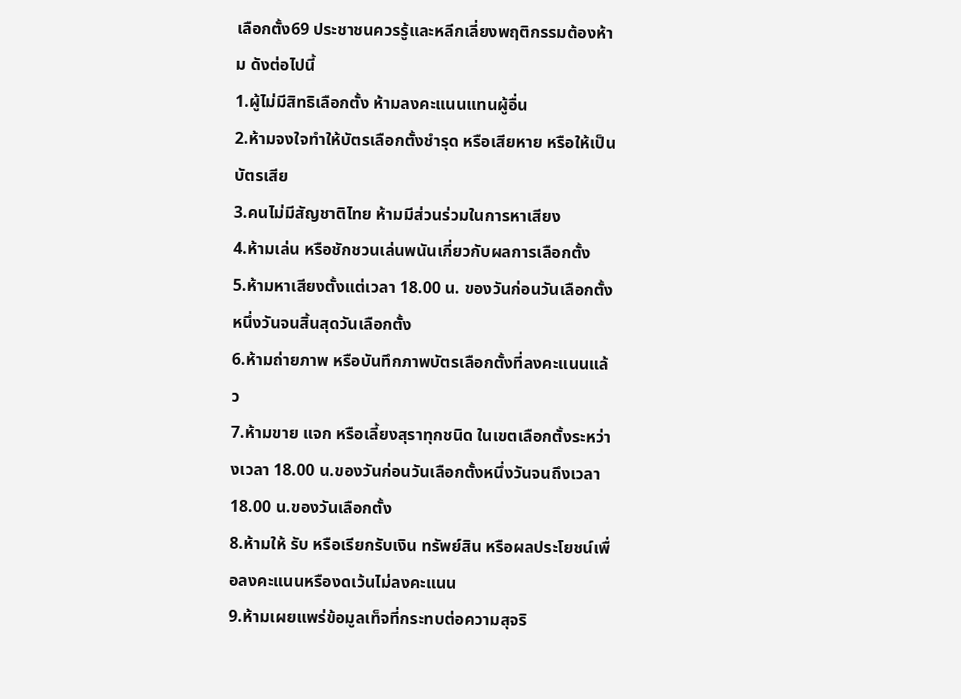เลือกตั้ง69 ประชาชนควรรู้และหลีกเลี่ยงพฤติกรรมต้องห้าม ดังต่อไปนี้
1.ผู้ไม่มีสิทธิเลือกตั้ง ห้ามลงคะแนนแทนผู้อื่น
2.ห้ามจงใจทําให้บัตรเลือกตั้งชํารุด หรือเสียหาย หรือให้เป็นบัตรเสีย
3.คนไม่มีสัญชาติไทย ห้ามมีส่วนร่วมในการหาเสียง
4.ห้ามเล่น หรือชักชวนเล่นพนันเกี่ยวกับผลการเลือกตั้ง
5.ห้ามหาเสียงตั้งแต่เวลา 18.00 น. ของวันก่อนวันเลือกตั้งหนึ่งวันจนสิ้นสุดวันเลือกตั้ง
6.ห้ามถ่ายภาพ หรือบันทึกภาพบัตรเลือกตั้งที่ลงคะแนนแล้ว
7.ห้ามขาย แจก หรือเลี้ยงสุราทุกชนิด ในเขตเลือกตั้งระหว่างเวลา 18.00 น.ของวันก่อนวันเลือกตั้งหนึ่งวันจนถึงเวลา 18.00 น.ของวันเลือกตั้ง
8.ห้ามให้ รับ หรือเรียกรับเงิน ทรัพย์สิน หรือผลประโยชน์เพื่อลงคะแนนหรืองดเว้นไม่ลงคะแนน
9.ห้ามเผยแพร่ข้อมูลเท็จที่กระทบต่อความสุจริ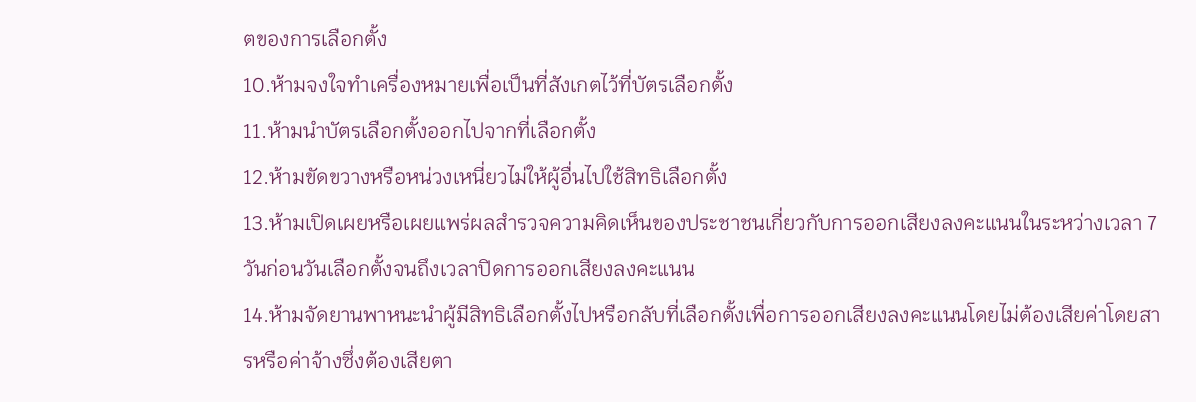ตของการเลือกตั้ง
10.ห้ามจงใจทําเครื่องหมายเพื่อเป็นที่สังเกตไว้ที่บัตรเลือกตั้ง
11.ห้ามนําบัตรเลือกตั้งออกไปจากที่เลือกตั้ง
12.ห้ามขัดขวางหรือหน่วงเหนี่ยวไม่ให้ผู้อื่นไปใช้สิทธิเลือกตั้ง
13.ห้ามเปิดเผยหรือเผยแพร่ผลสํารวจความคิดเห็นของประชาชนเกี่ยวกับการออกเสียงลงคะแนนในระหว่างเวลา 7 วันก่อนวันเลือกตั้งจนถึงเวลาปิดการออกเสียงลงคะแนน
14.ห้ามจัดยานพาหนะนําผู้มีสิทธิเลือกตั้งไปหรือกลับที่เลือกตั้งเพื่อการออกเสียงลงคะแนนโดยไม่ต้องเสียค่าโดยสารหรือค่าจ้างซึ่งต้องเสียตา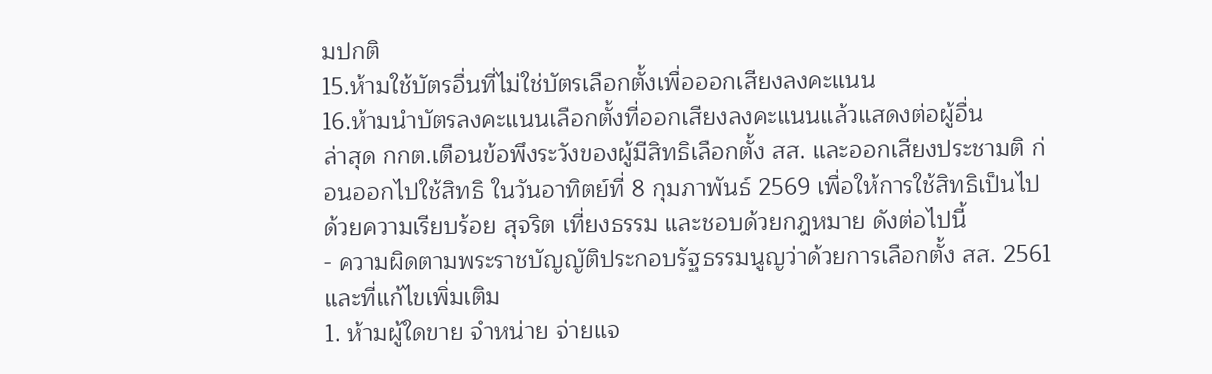มปกติ
15.ห้ามใช้บัตรอื่นที่ไม่ใช่บัตรเลือกตั้งเพื่อออกเสียงลงคะแนน
16.ห้ามนําบัตรลงคะแนนเลือกตั้งที่ออกเสียงลงคะแนนแล้วแสดงต่อผู้อื่น
ล่าสุด กกต.เตือนข้อพึงระวังของผู้มีสิทธิเลือกตั้ง สส. และออกเสียงประชามติ ก่อนออกไปใช้สิทธิ ในวันอาทิตย์ที่ 8 กุมภาพันธ์ 2569 เพื่อให้การใช้สิทธิเป็นไปด้วยความเรียบร้อย สุจริต เที่ยงธรรม และชอบด้วยกฎหมาย ดังต่อไปนี้
- ความผิดตามพระราชบัญญัติประกอบรัฐธรรมนูญว่าด้วยการเลือกตั้ง สส. 2561 และที่แก้ไขเพิ่มเติม
1. ห้ามผู้ใดขาย จำหน่าย จ่ายแจ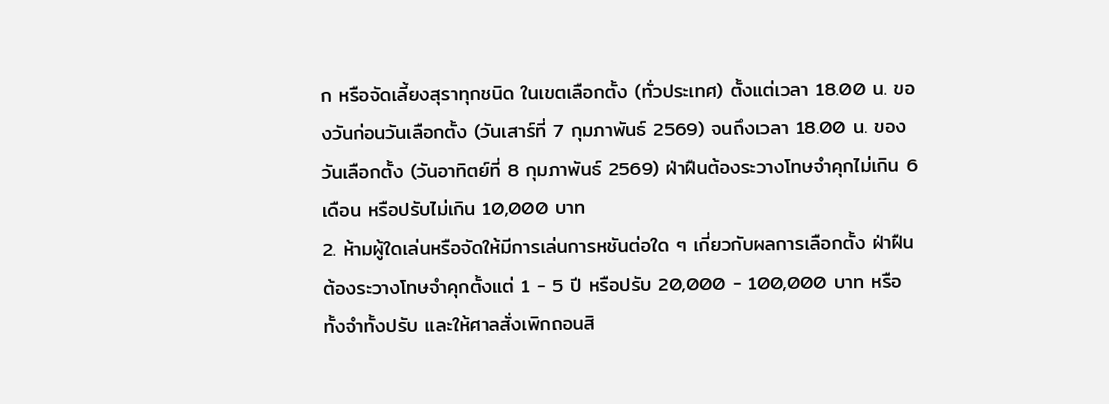ก หรือจัดเลี้ยงสุราทุกชนิด ในเขตเลือกตั้ง (ทั่วประเทศ) ตั้งแต่เวลา 18.00 น. ของวันก่อนวันเลือกตั้ง (วันเสาร์ที่ 7 กุมภาพันธ์ 2569) จนถึงเวลา 18.00 น. ของวันเลือกตั้ง (วันอาทิตย์ที่ 8 กุมภาพันธ์ 2569) ฝ่าฝืนต้องระวางโทษจำคุกไม่เกิน 6 เดือน หรือปรับไม่เกิน 10,000 บาท
2. ห้ามผู้ใดเล่นหรือจัดให้มีการเล่นการหชันต่อใด ๆ เกี่ยวกับผลการเลือกตั้ง ฝ่าฝืนต้องระวางโทษจำคุกตั้งแต่ 1 - 5 ปี หรือปรับ 20,000 - 100,000 บาท หรือทั้งจำทั้งปรับ และให้ศาลสั่งเพิกถอนสิ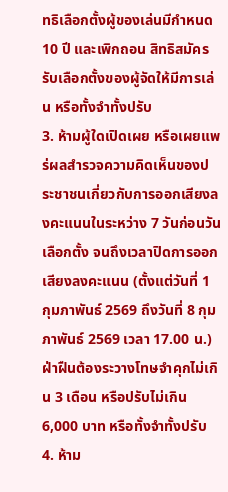ทธิเลือกตั้งผู้ของเล่นมีกำหนด 10 ปี และเพิกถอน สิทธิสมัครรับเลือกตั้งของผู้จัดให้มีการเล่น หรือทั้งจำทั้งปรับ
3. ห้ามผู้ใดเปิดเผย หรือเผยแพร่ผลสำรวจความคิดเห็นของประชาชนเกี่ยวกับการออกเสียงลงคะแนนในระหว่าง 7 วันก่อนวันเลือกตั้ง จนถึงเวลาปิดการออกเสียงลงคะแนน (ตั้งแต่วันที่ 1 กุมภาพันธ์ 2569 ถึงวันที่ 8 กุมภาพันธ์ 2569 เวลา 17.00 น.) ฝ่าฝืนต้องระวางโทษจำคุกไม่เกิน 3 เดือน หรือปรับไม่เกิน 6,000 บาท หรือทั้งจำทั้งปรับ
4. ห้าม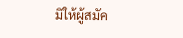มิให้ผู้สมัค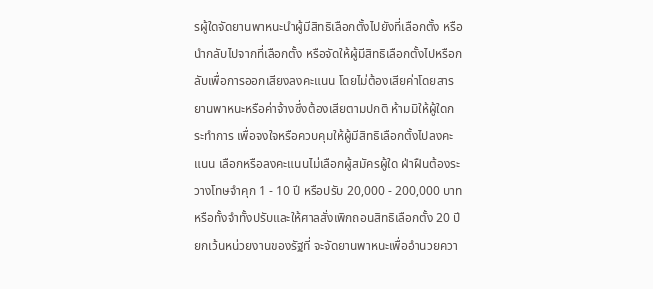รผู้ใดจัดยานพาหนะนำผู้มีสิทธิเลือกตั้งไปยังที่เลือกตั้ง หรือนำกลับไปจากที่เลือกตั้ง หรือจัดให้ผู้มีสิทธิเลือกตั้งไปหรือกลับเพื่อการออกเสียงลงคะแนน โดยไม่ต้องเสียค่าโดยสารยานพาหนะหรือค่าจ้างซึ่งต้องเสียตามปกติ ห้ามมิให้ผู้ใดกระทำการ เพื่อจงใจหรือควบคุมให้ผู้มีสิทธิเลือกตั้งไปลงคะแนน เลือกหรือลงคะแนนไม่เลือกผู้สมัครผู้ใด ฝ่าฝืนต้องระวางโทษจำคุก 1 - 10 ปี หรือปรับ 20,000 - 200,000 บาท หรือทั้งจำทั้งปรับและให้ศาลสั่งเพิกถอนสิทธิเลือกตั้ง 20 ปี ยกเว้นหน่วยงานของรัฐที่ จะจัดยานพาหนะเพื่ออำนวยควา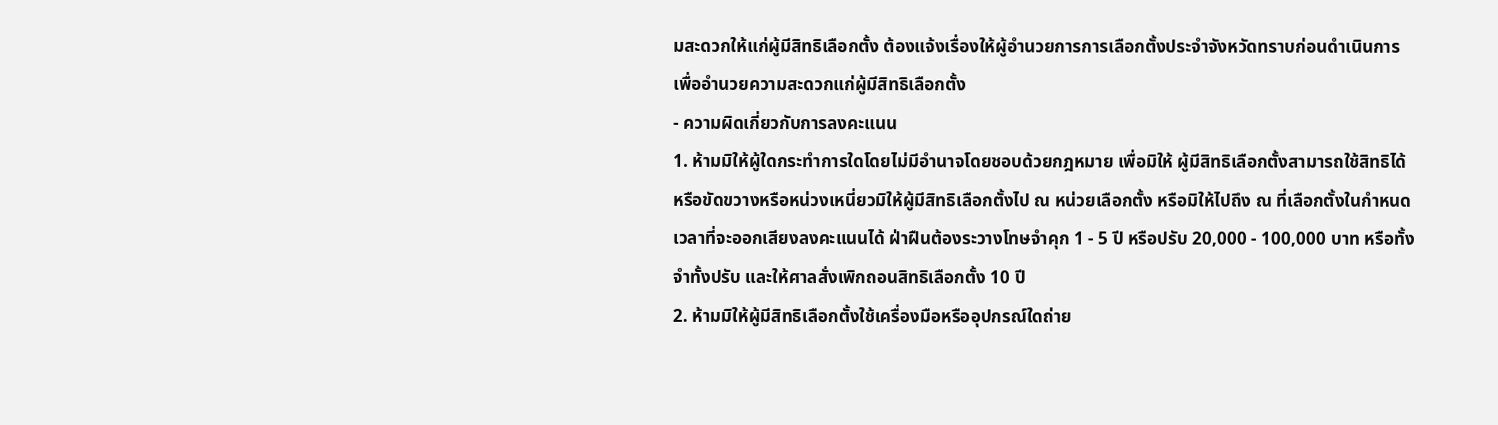มสะดวกให้แก่ผู้มีสิทธิเลือกตั้ง ต้องแจ้งเรื่องให้ผู้อำนวยการการเลือกตั้งประจำจังหวัดทราบก่อนดำเนินการเพื่ออำนวยความสะดวกแก่ผู้มีสิทธิเลือกตั้ง
- ความผิดเกี่ยวกับการลงคะแนน
1. ห้ามมิให้ผู้ใดกระทำการใดโดยไม่มีอำนาจโดยชอบด้วยกฎหมาย เพื่อมิให้ ผู้มีสิทธิเลือกตั้งสามารถใช้สิทธิได้ หรือขัดขวางหรือหน่วงเหนี่ยวมิให้ผู้มีสิทธิเลือกตั้งไป ณ หน่วยเลือกตั้ง หรือมิให้ไปถึง ณ ที่เลือกตั้งในกำหนดเวลาที่จะออกเสียงลงคะแนนได้ ฝ่าฝืนต้องระวางโทษจำคุก 1 - 5 ปี หรือปรับ 20,000 - 100,000 บาท หรือทั้งจำทั้งปรับ และให้ศาลสั่งเพิกถอนสิทธิเลือกตั้ง 10 ปี
2. ห้ามมิให้ผู้มีสิทธิเลือกตั้งใช้เครื่องมือหรืออุปกรณ์ใดถ่าย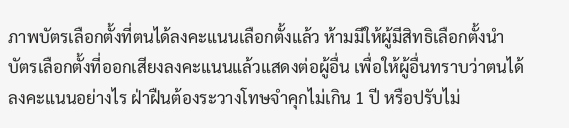ภาพบัตรเลือกตั้งที่ตนได้ลงคะแนนเลือกตั้งแล้ว ห้ามมีให้ผู้มีสิทธิเลือกตั้งนำบัตรเลือกตั้งที่ออกเสียงลงคะแนนแล้วแสดงต่อผู้อื่น เพื่อให้ผู้อื่นทราบว่าตนได้ลงคะแนนอย่างไร ฝ่าฝืนต้องระวางโทษจำคุกไม่เกิน 1 ปี หรือปรับไม่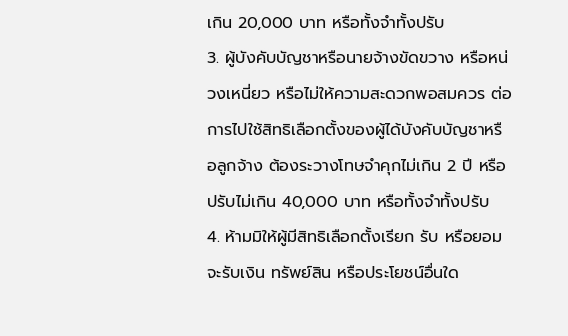เกิน 20,000 บาท หรือทั้งจำทั้งปรับ
3. ผู้บังคับบัญชาหรือนายจ้างขัดขวาง หรือหน่วงเหนี่ยว หรือไม่ให้ความสะดวกพอสมควร ต่อการไปใช้สิทธิเลือกตั้งของผู้ได้บังคับบัญชาหรือลูกจ้าง ต้องระวางโทษจำคุกไม่เกิน 2 ปี หรือปรับไม่เกิน 40,000 บาท หรือทั้งจำทั้งปรับ
4. ห้ามมิให้ผู้มีสิทธิเลือกตั้งเรียก รับ หรือยอมจะรับเงิน ทรัพย์สิน หรือประโยชน์อื่นใด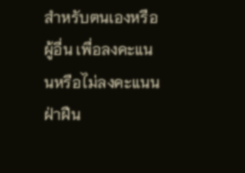สำหรับตนเองหรือผู้อื่น เพื่อลงคะแนนหรือไม่ลงคะแนน ฝ่าฝืน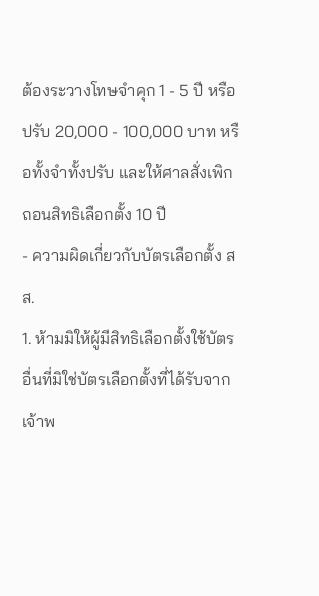ต้องระวางโทษจำคุก 1 - 5 ปี หรือปรับ 20,000 - 100,000 บาท หรือทั้งจำทั้งปรับ และให้ศาลสั่งเพิกถอนสิทธิเลือกตั้ง 10 ปี
- ความผิดเกี่ยวกับบัตรเลือกตั้ง สส.
1. ห้ามมิให้ผู้มีสิทธิเลือกตั้งใช้บัตรอื่นที่มิใช่บัตรเลือกตั้งที่ได้รับจากเจ้าพ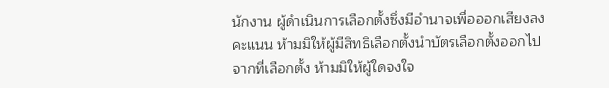นักงาน ผู้ดำเนินการเลือกตั้งซึ่งมีอำนาจเพื่อออกเสียงลงคะแนน ห้ามมิให้ผู้มีสิทธิเลือกตั้งนำบัตรเลือกตั้งออกไปจากที่เลือกตั้ง ห้ามมิให้ผู้ใดจงใจ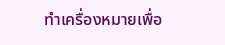ทำเครื่องหมายเพื่อ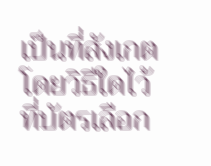เป็นที่สังเกตโดยวิธีใดไว้ที่บัตรเลือก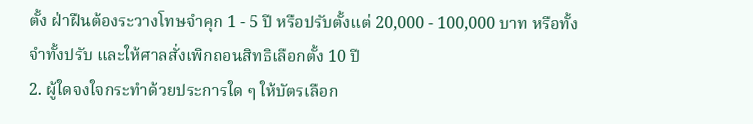ตั้ง ฝ่าฝืนต้องระวางโทษจำคุก 1 - 5 ปี หรือปรับตั้งแต่ 20,000 - 100,000 บาท หรือทั้งจำทั้งปรับ และให้ศาลสั่งเพิกถอนสิทธิเลือกตั้ง 10 ปี
2. ผู้ใดจงใจกระทำด้วยประการใด ๆ ให้บัตรเลือก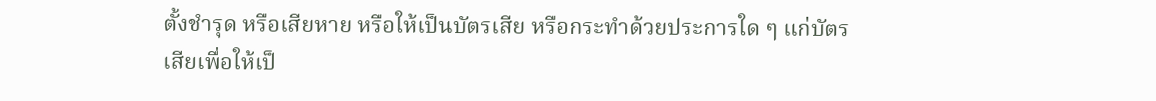ตั้งชำรุด หรือเสียหาย หรือให้เป็นบัตรเสีย หรือกระทำด้วยประการใด ๆ แก่บัตรเสียเพื่อให้เป็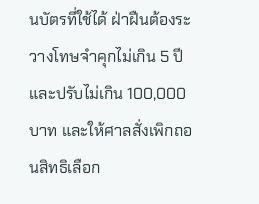นบัตรที่ใช้ได้ ฝ่าฝืนต้องระวางโทษจำคุกไม่เกิน 5 ปี และปรับไม่เกิน 100,000 บาท และให้ศาลสั่งเพิกถอนสิทธิเลือก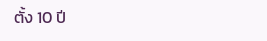ตั้ง 10 ปี